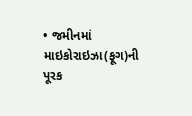• જમીનમાં માઇકોરાઇઝા(ફૂગ)ની પૂરક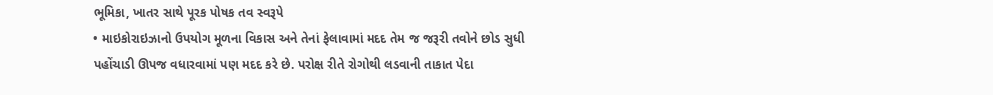ભૂમિકા, ખાતર સાથે પૂરક પોષક તવ સ્વરૂપે
• માઇકોરાઇઝાનો ઉપયોગ મૂળના વિકાસ અને તેનાં ફેલાવામાં મદદ તેમ જ જરૂરી તવોને છોડ સુધી પહોંચાડી ઊપજ વધારવામાં પણ મદદ કરે છે. પરોક્ષ રીતે રોગોથી લડવાની તાકાત પેદા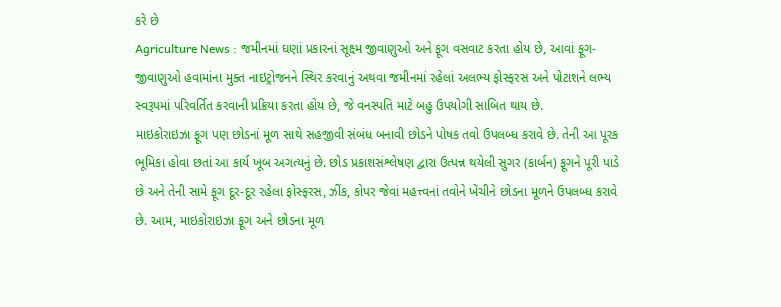કરે છે
Agriculture News : જમીનમાં ઘણાં પ્રકારનાં સૂક્ષ્મ જીવાણુઓ અને ફૂગ વસવાટ કરતા હોય છે, આવાં ફૂગ-જીવાણુઓ હવામાંના મુક્ત નાઇટ્રોજનને સ્થિર કરવાનું અથવા જમીનમાં રહેલાં અલભ્ય ફોસ્ફરસ અને પોટાશને લભ્ય સ્વરૂપમાં પરિવર્તિત કરવાની પ્રક્રિયા કરતા હોય છે, જે વનસ્પતિ માટે બહુ ઉપયોગી સાબિત થાય છે.
માઇકોરાઇઝા ફૂગ પણ છોડનાં મૂળ સાથે સહજીવી સંબંધ બનાવી છોડને પોષક તવો ઉપલબ્ધ કરાવે છે. તેની આ પૂરક ભૂમિકા હોવા છતાં આ કાર્ય ખૂબ અગત્યનું છે. છોડ પ્રકાશસંશ્લેષણ દ્વારા ઉત્પન્ન થયેલી સુગર (કાર્બન) ફૂગને પૂરી પાડે છે અને તેની સામે ફૂગ દૂર-દૂર રહેલા ફોસ્ફરસ, ઝીંક, કોપર જેવાં મહત્ત્વનાં તવોને ખેંચીને છોડના મૂળને ઉપલબ્ધ કરાવે છે. આમ, માઇકોરાઇઝા ફૂગ અને છોડના મૂળ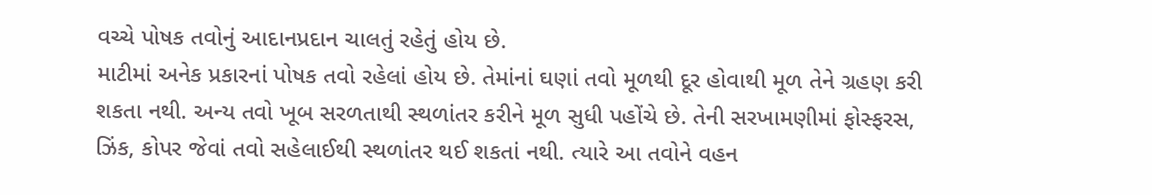વચ્ચે પોષક તવોનું આદાનપ્રદાન ચાલતું રહેતું હોય છે.
માટીમાં અનેક પ્રકારનાં પોષક તવો રહેલાં હોય છે. તેમાંનાં ઘણાં તવો મૂળથી દૂર હોવાથી મૂળ તેને ગ્રહણ કરી શકતા નથી. અન્ય તવો ખૂબ સરળતાથી સ્થળાંતર કરીને મૂળ સુધી પહોંચે છે. તેની સરખામણીમાં ફોસ્ફરસ, ઝિંક, કોપર જેવાં તવો સહેલાઈથી સ્થળાંતર થઈ શકતાં નથી. ત્યારે આ તવોને વહન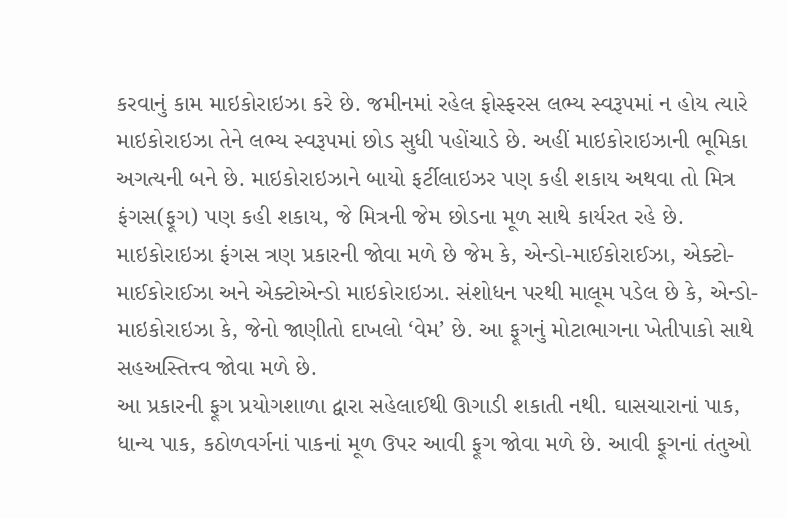કરવાનું કામ માઇકોરાઇઝા કરે છે. જમીનમાં રહેલ ફોસ્ફરસ લભ્ય સ્વરૂપમાં ન હોય ત્યારે માઇકોરાઇઝા તેને લભ્ય સ્વરૂપમાં છોડ સુધી પહોંચાડે છે. અહીં માઇકોરાઇઝાની ભૂમિકા અગત્યની બને છે. માઇકોરાઇઝાને બાયો ફર્ટીલાઇઝર પણ કહી શકાય અથવા તો મિત્ર ફંગસ(ફૂગ) પણ કહી શકાય, જે મિત્રની જેમ છોડના મૂળ સાથે કાર્યરત રહે છે.
માઇકોરાઇઝા ફંગસ ત્રણ પ્રકારની જોવા મળે છે જેમ કે, એન્ડો-માઈકોરાઈઝા, એક્ટો-માઈકોરાઈઝા અને એક્ટોએન્ડો માઇકોરાઇઝા. સંશોધન પરથી માલૂમ પડેલ છે કે, એન્ડો-માઇકોરાઇઝા કે, જેનો જાણીતો દાખલો ‘વેમ’ છે. આ ફૂગનું મોટાભાગના ખેતીપાકો સાથે સહઅસ્તિત્ત્વ જોવા મળે છે.
આ પ્રકારની ફૂગ પ્રયોગશાળા દ્વારા સહેલાઈથી ઊગાડી શકાતી નથી. ઘાસચારાનાં પાક, ધાન્ય પાક, કઠોળવર્ગનાં પાકનાં મૂળ ઉપર આવી ફૂગ જોવા મળે છે. આવી ફૂગનાં તંતુઓ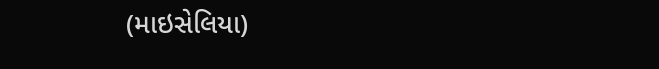(માઇસેલિયા)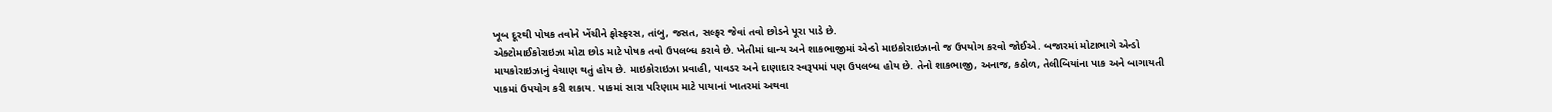ખૂબ દૂરથી પોષક તવોને ખેંચીને ફોસ્ફરસ, તાંબુ, જસત, સલ્ફર જેવાં તવો છોડને પૂરા પાડે છે.
એક્ટોમાઈકોરાઇઝા મોટા છોડ માટે પોષક તવો ઉપલબ્ધ કરાવે છે. ખેતીમાં ધાન્ય અને શાકભાજીમાં એન્ડો માઇકોરાઇઝાનો જ ઉપયોગ કરવો જોઈએ. બજારમાં મોટાભાગે એન્ડો માયકોરાઇઝાનું વેચાણ થતું હોય છે. માઇકોરાઇઝા પ્રવાહી, પાવડર અને દાણાદાર સ્વરૂપમાં પણ ઉપલબ્ધ હોય છે. તેનો શાકભાજી, અનાજ, કઠોળ, તેલીબિયાંના પાક અને બાગાયતી પાકમાં ઉપયોગ કરી શકાય. પાકમાં સારા પરિણામ માટે પાયાનાં ખાતરમાં અથવા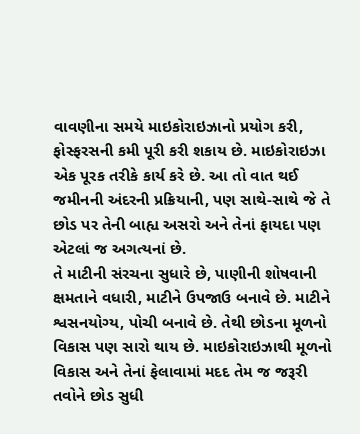વાવણીના સમયે માઇકોરાઇઝાનો પ્રયોગ કરી, ફોસ્ફરસની કમી પૂરી કરી શકાય છે. માઇકોરાઇઝા એક પૂરક તરીકે કાર્ય કરે છે. આ તો વાત થઈ જમીનની અંદરની પ્રક્રિયાની, પણ સાથે-સાથે જે તે છોડ પર તેની બાહ્ય અસરો અને તેનાં ફાયદા પણ એટલાં જ અગત્યનાં છે.
તે માટીની સંરચના સુધારે છે, પાણીની શોષવાની ક્ષમતાને વધારી, માટીને ઉપજાઉ બનાવે છે. માટીને શ્વસનયોગ્ય, પોચી બનાવે છે. તેથી છોડના મૂળનો વિકાસ પણ સારો થાય છે. માઇકોરાઇઝાથી મૂળનો વિકાસ અને તેનાં ફેલાવામાં મદદ તેમ જ જરૂરી તવોને છોડ સુધી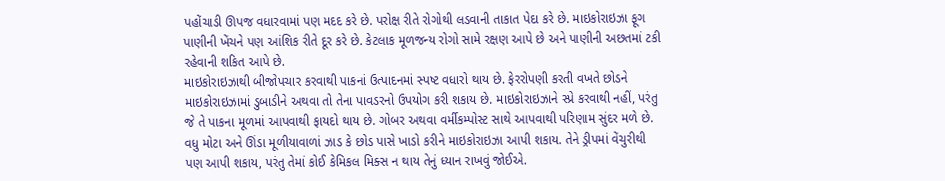પહોંચાડી ઊપજ વધારવામાં પણ મદદ કરે છે. પરોક્ષ રીતે રોગોથી લડવાની તાકાત પેદા કરે છે. માઇકોરાઇઝા ફૂગ પાણીની ખેંચને પણ આંશિક રીતે દૂર કરે છે. કેટલાક મૂળજન્ય રોગો સામે રક્ષણ આપે છે અને પાણીની અછતમાં ટકી રહેવાની શકિત આપે છે.
માઇકોરાઇઝાથી બીજોપચાર કરવાથી પાકનાં ઉત્પાદનમાં સ્પષ્ટ વધારો થાય છે. ફેરરોપણી કરતી વખતે છોડને માઇકોરાઇઝામાં ડુબાડીને અથવા તો તેના પાવડરનો ઉપયોગ કરી શકાય છે. માઇકોરાઇઝાને સ્પ્રે કરવાથી નહીં, પરંતુ જે તે પાકના મૂળમાં આપવાથી ફાયદો થાય છે. ગોબર અથવા વર્મીકમ્પોસ્ટ સાથે આપવાથી પરિણામ સુંદર મળે છે. વધુ મોટા અને ઊંડા મૂળીયાવાળાં ઝાડ કે છોડ પાસે ખાડો કરીને માઇકોરાઇઝા આપી શકાય. તેને ડ્રીપમાં વેંચુરીથી પણ આપી શકાય, પરંતુ તેમાં કોઈ કેમિકલ મિક્સ ન થાય તેનું ધ્યાન રાખવું જોઈએ.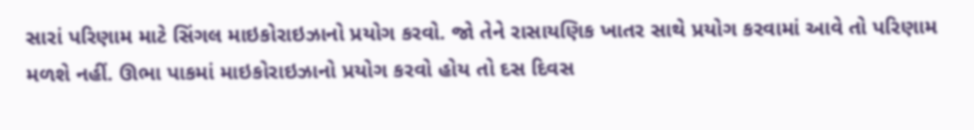સારાં પરિણામ માટે સિંગલ માઇકોરાઇઝાનો પ્રયોગ કરવો. જો તેને રાસાયણિક ખાતર સાથે પ્રયોગ કરવામાં આવે તો પરિણામ મળશે નહીં. ઊભા પાકમાં માઇકોરાઇઝાનો પ્રયોગ કરવો હોય તો દસ દિવસ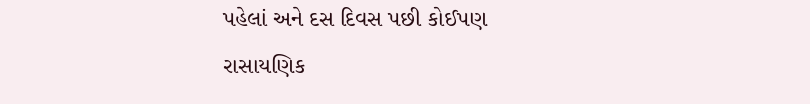પહેલાં અને દસ દિવસ પછી કોઈપણ રાસાયણિક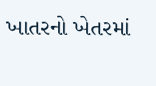ખાતરનો ખેતરમાં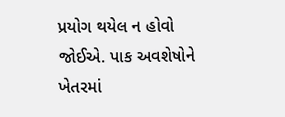પ્રયોગ થયેલ ન હોવો જોઈએ. પાક અવશેષોને ખેતરમાં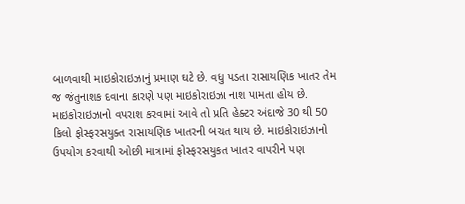બાળવાથી માઇકોરાઇઝાનું પ્રમાણ ઘટે છે. વધુ પડતા રાસાયણિક ખાતર તેમ જ જંતુનાશક દવાના કારણે પણ માઇકોરાઇઝા નાશ પામતા હોય છે.
માઇકોરાઇઝાનો વપરાશ કરવામાં આવે તો પ્રતિ હેક્ટર અંદાજે 30 થી 50 કિલો ફોસ્ફરસયુક્ત રાસાયણિક ખાતરની બચત થાય છે. માઇકોરાઇઝાનો ઉપયોગ કરવાથી ઓછી માત્રામાં ફોસ્ફરસયુકત ખાતર વાપરીને પણ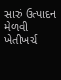સારું ઉત્પાદન મેળવી ખેતીખર્ચ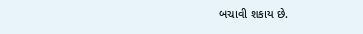બચાવી શકાય છે.